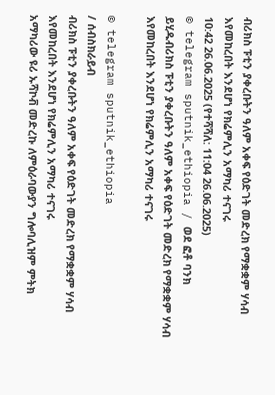ብሪክስ ፑቲን ያቀረቡትን ዓለም አቀፍ የዕድገት መድረክ የማቋቋም ሃሳብ እየመከረበት እንደሆነ የክሬምሊን አማካሪ ተናገሩ
10:42 26.06.2025 (የተሻሻለ: 11:04 26.06.2025)
© telegram sputnik_ethiopia / ወደ ፎቶ ባንክ ይሂዱብሪክስ ፑቲን ያቀረቡትን ዓለም አቀፍ የዕድገት መድረክ የማቋቋም ሃሳብ እየመከረበት እንደሆነ የክሬምሊን አማካሪ ተናገሩ

© telegram sputnik_ethiopia
/ ሰብስክራይብ
ብሪክስ ፑቲን ያቀረቡትን ዓለም አቀፍ የዕድገት መድረክ የማቋቋም ሃሳብ እየመከረበት እንደሆነ የክሬምሊን አማካሪ ተናገሩ
አማካሪው ዩሪ ኡሻኮቭ መድረኩ ለምዕራባውያን ግሎባሊዝም ምትክ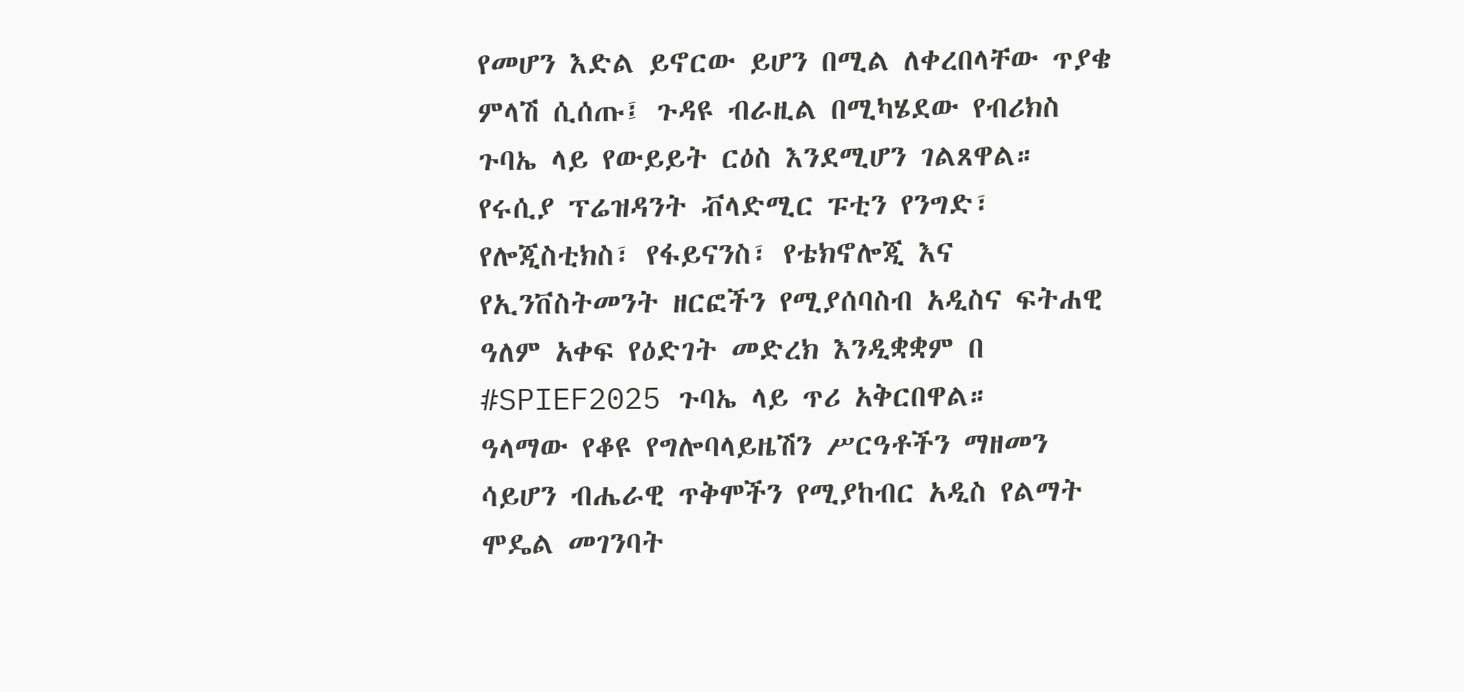የመሆን እድል ይኖርው ይሆን በሚል ለቀረበላቸው ጥያቄ ምላሽ ሲሰጡ፤ ጉዳዩ ብራዚል በሚካሄደው የብሪክስ ጉባኤ ላይ የውይይት ርዕስ እንደሚሆን ገልጸዋል።
የሩሲያ ፕሬዝዳንት ቭላድሚር ፑቲን የንግድ፣ የሎጂስቲክስ፣ የፋይናንስ፣ የቴክኖሎጂ እና የኢንቨስትመንት ዘርፎችን የሚያሰባስብ አዲስና ፍትሐዊ ዓለም አቀፍ የዕድገት መድረክ እንዲቋቋም በ #SPIEF2025 ጉባኤ ላይ ጥሪ አቅርበዋል።
ዓላማው የቆዩ የግሎባላይዜሽን ሥርዓቶችን ማዘመን ሳይሆን ብሔራዊ ጥቅሞችን የሚያከብር አዲስ የልማት ሞዴል መገንባት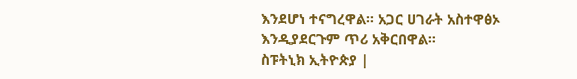እንደሆነ ተናግረዋል። አጋር ሀገራት አስተዋፅኦ እንዲያደርጉም ጥሪ አቅርበዋል።
ስፑትኒክ ኢትዮጵያ |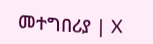መተግበሪያ | X